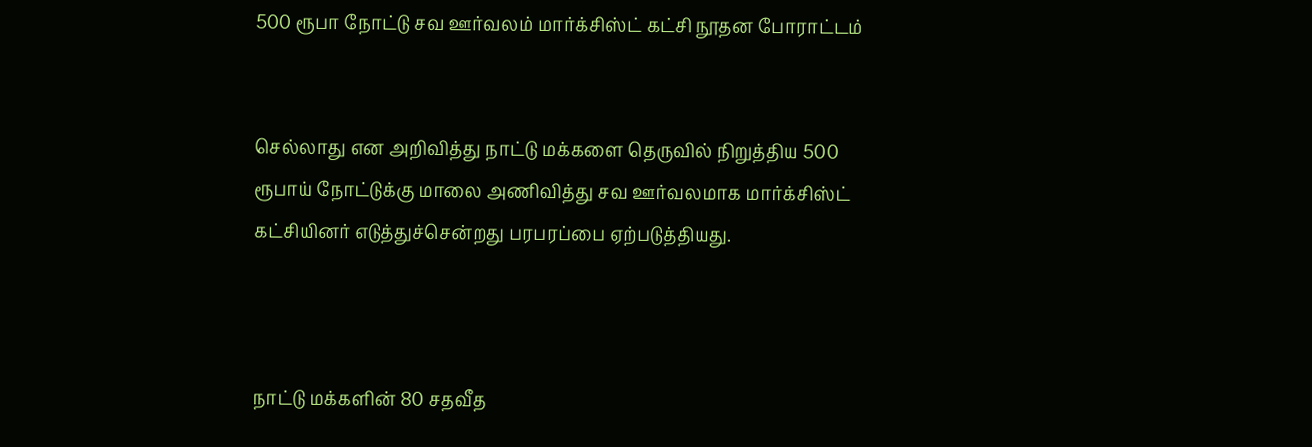500 ரூபா நோட்டு சவ ஊர்வலம் மார்க்சிஸ்ட் கட்சி நூதன போராட்டம்


செல்லாது என அறிவித்து நாட்டு மக்களை தெருவில் நிறுத்திய 500 ரூபாய் நோட்டுக்கு மாலை அணிவித்து சவ ஊர்வலமாக மார்க்சிஸ்ட் கட்சியினர் எடுத்துச்சென்றது பரபரப்பை ஏற்படுத்தியது.



நாட்டு மக்களின் 80 சதவீத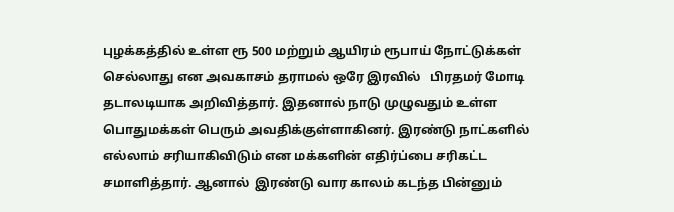புழக்கத்தில் உள்ள ரூ 500 மற்றும் ஆயிரம் ரூபாய் நோட்டுக்கள் செல்லாது என அவகாசம் தராமல் ஒரே இரவில்   பிரதமர் மோடி தடாலடியாக அறிவித்தார். இதனால் நாடு முழுவதும் உள்ள பொதுமக்கள் பெரும் அவதிக்குள்ளாகினர். இரண்டு நாட்களில் எல்லாம் சரியாகிவிடும் என மக்களின் எதிர்ப்பை சரிகட்ட சமாளித்தார். ஆனால்  இரண்டு வார காலம் கடந்த பின்னும்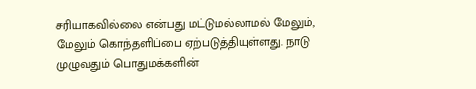சரியாகவில்லை என்பது மட்டுமல்லாமல் மேலும், மேலும் கொந்தளிப்பை ஏற்படுத்தியுள்ளது. நாடு முழுவதும் பொதுமக்களின்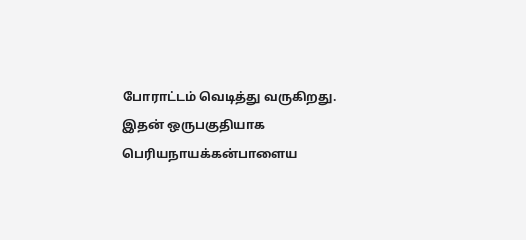போராட்டம் வெடித்து வருகிறது. இதன் ஒருபகுதியாக பெரியநாயக்கன்பாளைய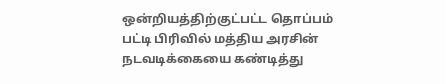ஒன்றியத்திற்குட்பட்ட தொப்பம் பட்டி பிரிவில் மத்திய அரசின் நடவடிக்கையை கண்டித்து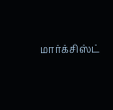மார்க்சிஸ்ட்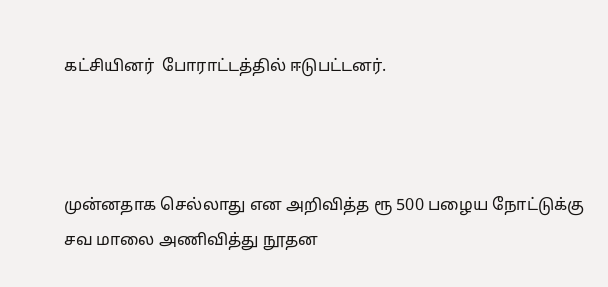கட்சியினர்  போராட்டத்தில் ஈடுபட்டனர்.



முன்னதாக செல்லாது என அறிவித்த ரூ 500 பழைய நோட்டுக்கு சவ மாலை அணிவித்து நூதன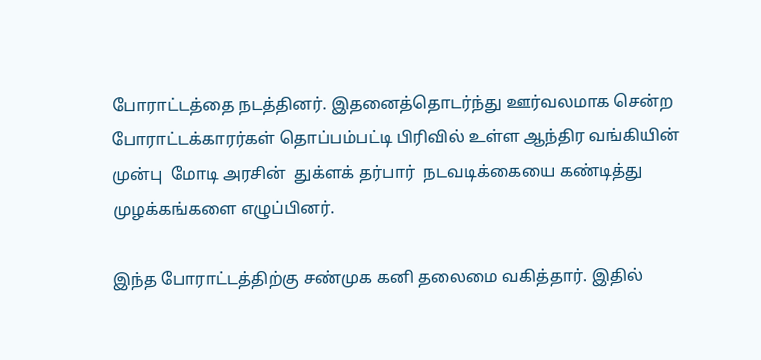போராட்டத்தை நடத்தினர். இதனைத்தொடர்ந்து ஊர்வலமாக சென்ற போராட்டக்காரர்கள் தொப்பம்பட்டி பிரிவில் உள்ள ஆந்திர வங்கியின் முன்பு  மோடி அரசின்  துக்ளக் தர்பார்  நடவடிக்கையை கண்டித்து முழக்கங்களை எழுப்பினர்.

இந்த போராட்டத்திற்கு சண்முக கனி தலைமை வகித்தார். இதில்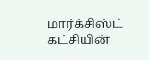மார்க்சிஸ்ட் கட்சியின்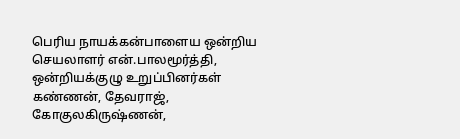பெரிய நாயக்கன்பாளைய ஒன்றிய செயலாளர் என்.பாலமூர்த்தி, ஒன்றியக்குழு உறுப்பினர்கள் கண்ணன், தேவராஜ், கோகுலகிருஷ்ணன்,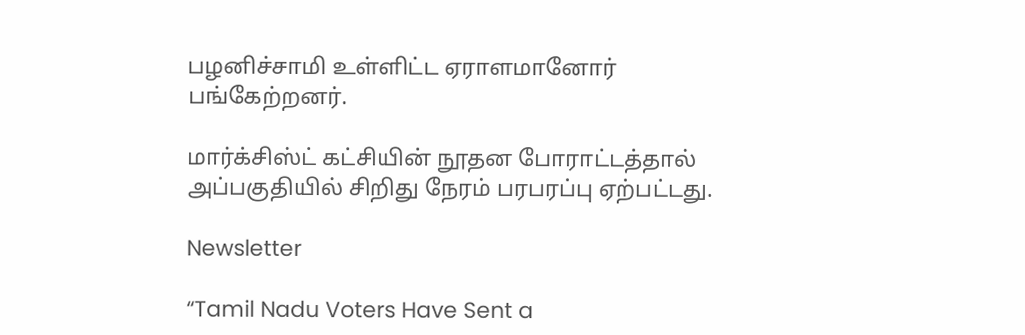பழனிச்சாமி உள்ளிட்ட ஏராளமானோர் பங்கேற்றனர்.

மார்க்சிஸ்ட் கட்சியின் நூதன போராட்டத்தால் அப்பகுதியில் சிறிது நேரம் பரபரப்பு ஏற்பட்டது.

Newsletter

“Tamil Nadu Voters Have Sent a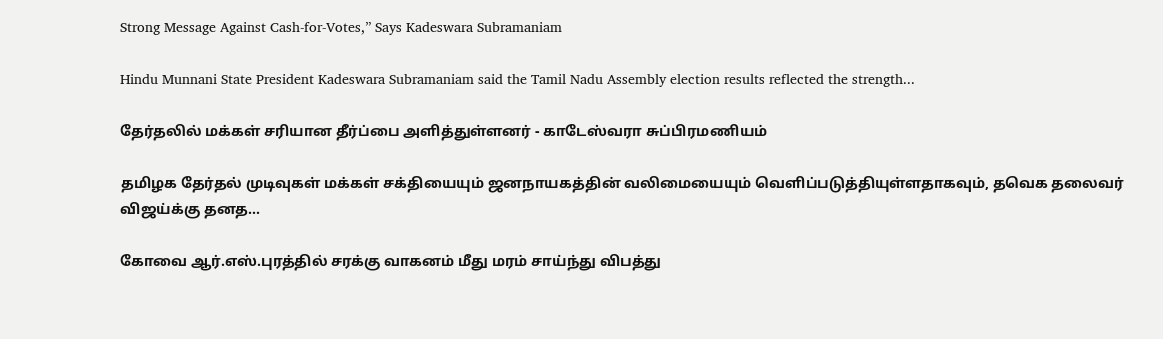Strong Message Against Cash-for-Votes,” Says Kadeswara Subramaniam

Hindu Munnani State President Kadeswara Subramaniam said the Tamil Nadu Assembly election results reflected the strength...

தேர்தலில் மக்கள் சரியான தீர்ப்பை அளித்துள்ளனர் - காடேஸ்வரா சுப்பிரமணியம்

தமிழக தேர்தல் முடிவுகள் மக்கள் சக்தியையும் ஜனநாயகத்தின் வலிமையையும் வெளிப்படுத்தியுள்ளதாகவும், தவெக தலைவர் விஜய்க்கு தனத...

கோவை ஆர்.எஸ்.புரத்தில் சரக்கு வாகனம் மீது மரம் சாய்ந்து விபத்து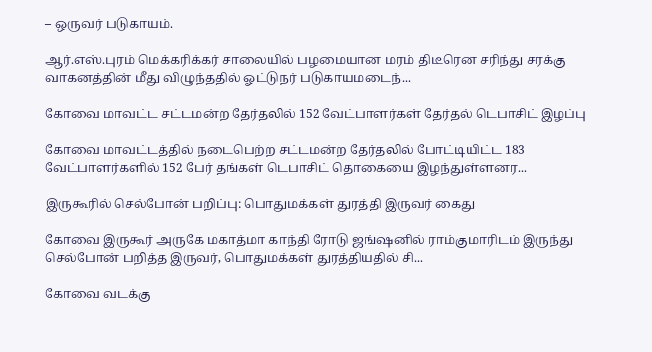– ஒருவர் படுகாயம்.

ஆர்.எஸ்.புரம் மெக்கரிக்கர் சாலையில் பழமையான மரம் திடீரென சரிந்து சரக்கு வாகனத்தின் மீது விழுந்ததில் ஓட்டுநர் படுகாயமடைந்...

கோவை மாவட்ட சட்டமன்ற தேர்தலில் 152 வேட்பாளர்கள் தேர்தல் டெபாசிட் இழப்பு

கோவை மாவட்டத்தில் நடைபெற்ற சட்டமன்ற தேர்தலில் போட்டியிட்ட 183 வேட்பாளர்களில் 152 பேர் தங்கள் டெபாசிட் தொகையை இழந்துள்ளனர...

இருகூரில் செல்போன் பறிப்பு: பொதுமக்கள் துரத்தி இருவர் கைது

கோவை இருகூர் அருகே மகாத்மா காந்தி ரோடு ஜங்ஷனில் ராம்குமாரிடம் இருந்து செல்போன் பறித்த இருவர், பொதுமக்கள் துரத்தியதில் சி...

கோவை வடக்கு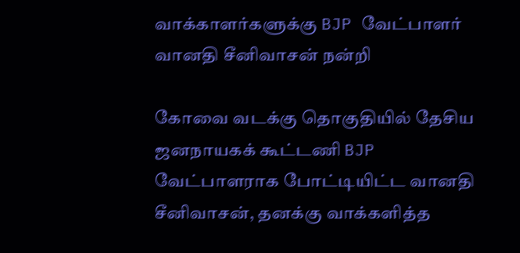வாக்காளர்களுக்கு BJP வேட்பாளர் வானதி சீனிவாசன் நன்றி

கோவை வடக்கு தொகுதியில் தேசிய ஜனநாயகக் கூட்டணி BJP வேட்பாளராக போட்டியிட்ட வானதி சீனிவாசன், தனக்கு வாக்களித்த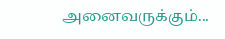அனைவருக்கும்...